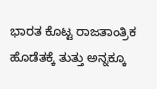ಭಾರತ ಕೊಟ್ಟ ರಾಜತಾಂತ್ರಿಕ ಹೊಡೆತಕ್ಕೆ ತುತ್ತು ಅನ್ನಕ್ಕೂ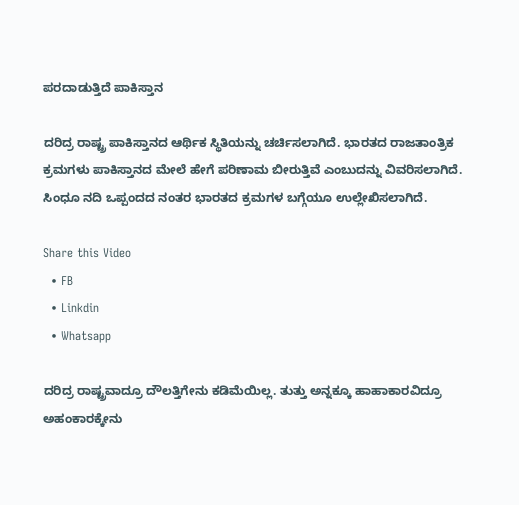ಪರದಾಡುತ್ತಿದೆ ಪಾಕಿಸ್ತಾನ

ದರಿದ್ರ ರಾಷ್ಟ್ರ ಪಾಕಿಸ್ತಾನದ ಆರ್ಥಿಕ ಸ್ಥಿತಿಯನ್ನು ಚರ್ಚಿಸಲಾಗಿದೆ. ಭಾರತದ ರಾಜತಾಂತ್ರಿಕ ಕ್ರಮಗಳು ಪಾಕಿಸ್ತಾನದ ಮೇಲೆ ಹೇಗೆ ಪರಿಣಾಮ ಬೀರುತ್ತಿವೆ ಎಂಬುದನ್ನು ವಿವರಿಸಲಾಗಿದೆ. ಸಿಂಧೂ ನದಿ ಒಪ್ಪಂದದ ನಂತರ ಭಾರತದ ಕ್ರಮಗಳ ಬಗ್ಗೆಯೂ ಉಲ್ಲೇಖಿಸಲಾಗಿದೆ.

Share this Video
  • FB
  • Linkdin
  • Whatsapp

ದರಿದ್ರ ರಾಷ್ಟ್ರವಾದ್ರೂ ದೌಲತ್ತಿಗೇನು ಕಡಿಮೆಯಿಲ್ಲ. ತುತ್ತು ಅನ್ನಕ್ಕೂ ಹಾಹಾಕಾರವಿದ್ರೂ ಅಹಂಕಾರಕ್ಕೇನು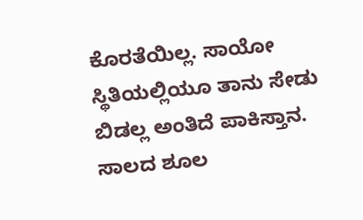ಕೊರತೆಯಿಲ್ಲ. ಸಾಯೋ ಸ್ಥಿತಿಯಲ್ಲಿಯೂ ತಾನು ಸೇಡು ಬಿಡಲ್ಲ ಅಂತಿದೆ ಪಾಕಿಸ್ತಾನ. ಸಾಲದ ಶೂಲ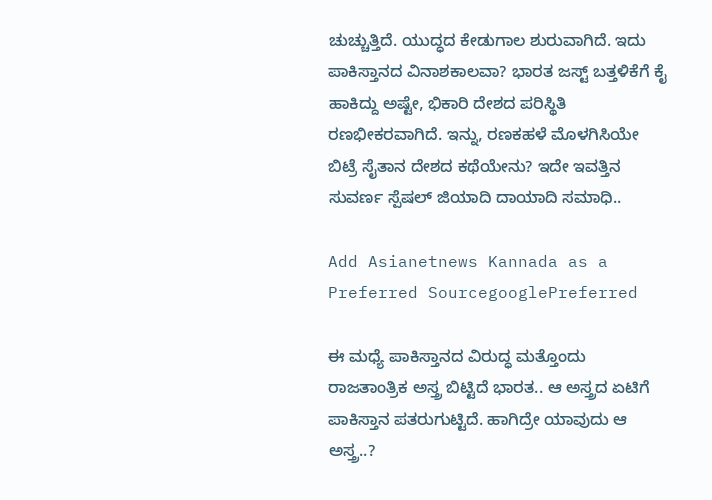ಚುಚ್ಚುತ್ತಿದೆ. ಯುದ್ಧದ ಕೇಡುಗಾಲ ಶುರುವಾಗಿದೆ. ಇದು ಪಾಕಿಸ್ತಾನದ ವಿನಾಶಕಾಲವಾ? ಭಾರತ ಜಸ್ಟ್ ಬತ್ತಳಿಕೆಗೆ ಕೈ ಹಾಕಿದ್ದು ಅಷ್ಟೇ, ಭಿಕಾರಿ ದೇಶದ ಪರಿಸ್ಥಿತಿ ರಣಭೀಕರವಾಗಿದೆ. ಇನ್ನು, ರಣಕಹಳೆ ಮೊಳಗಿಸಿಯೇ ಬಿಟ್ರೆ ಸೈತಾನ ದೇಶದ ಕಥೆಯೇನು? ಇದೇ ಇವತ್ತಿನ ಸುವರ್ಣ ಸ್ಪೆಷಲ್ ಜಿಯಾದಿ ದಾಯಾದಿ ಸಮಾಧಿ..

Add Asianetnews Kannada as a Preferred SourcegooglePreferred

ಈ ಮಧ್ಯೆ ಪಾಕಿಸ್ತಾನದ ವಿರುದ್ಧ ಮತ್ತೊಂದು ರಾಜತಾಂತ್ರಿಕ ಅಸ್ತ್ರ ಬಿಟ್ಟಿದೆ ಭಾರತ.. ಆ ಅಸ್ತ್ರದ ಏಟಿಗೆ ಪಾಕಿಸ್ತಾನ ಪತರುಗುಟ್ಟಿದೆ. ಹಾಗಿದ್ರೇ ಯಾವುದು ಆ ಅಸ್ತ್ರ..?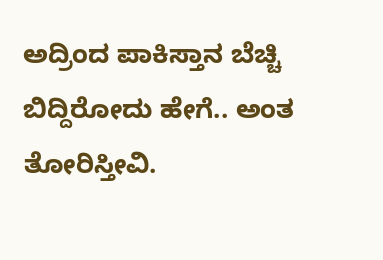ಅದ್ರಿಂದ ಪಾಕಿಸ್ತಾನ ಬೆಚ್ಚಿ ಬಿದ್ದಿರೋದು ಹೇಗೆ.. ಅಂತ ತೋರಿಸ್ತೀವಿ.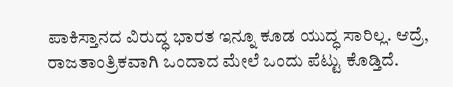ಪಾಕಿಸ್ತಾನದ ವಿರುದ್ಧ ಭಾರತ ಇನ್ನೂ ಕೂಡ ಯುದ್ಧ ಸಾರಿಲ್ಲ. ಆದ್ರೆ, ರಾಜತಾಂತ್ರಿಕವಾಗಿ ಒಂದಾದ ಮೇಲೆ ಒಂದು ಪೆಟ್ಟು ಕೊಡ್ತಿದೆ.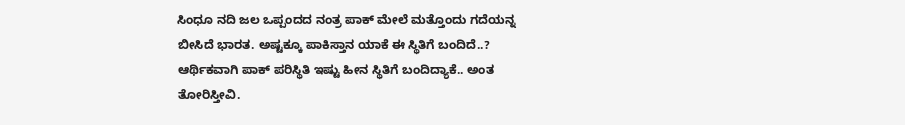ಸಿಂಧೂ ನದಿ ಜಲ ಒಪ್ಪಂದದ ನಂತ್ರ ಪಾಕ್ ಮೇಲೆ ಮತ್ತೊಂದು ಗದೆಯನ್ನ ಬೀಸಿದೆ ಭಾರತ. ಅಷ್ಟಕ್ಕೂ ಪಾಕಿಸ್ತಾನ ಯಾಕೆ ಈ ಸ್ಥಿತಿಗೆ ಬಂದಿದೆ..? ಆರ್ಥಿಕವಾಗಿ ಪಾಕ್ ಪರಿಸ್ಥಿತಿ ಇಷ್ಟು ಹೀನ ಸ್ಥಿತಿಗೆ ಬಂದಿದ್ಯಾಕೆ.. ಅಂತ ತೋರಿಸ್ತೀವಿ.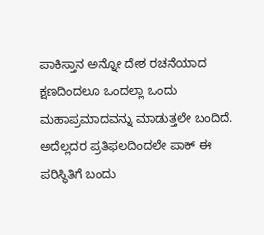ಪಾಕಿಸ್ತಾನ ಅನ್ನೋ ದೇಶ ರಚನೆಯಾದ ಕ್ಷಣದಿಂದಲೂ ಒಂದಲ್ಲಾ ಒಂದು ಮಹಾಪ್ರಮಾದವನ್ನು ಮಾಡುತ್ತಲೇ ಬಂದಿದೆ. ಅದೆಲ್ಲದರ ಪ್ರತಿಫಲದಿಂದಲೇ ಪಾಕ್ ಈ ಪರಿಸ್ಥಿತಿಗೆ ಬಂದು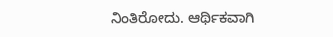ನಿಂತಿರೋದು. ಆರ್ಥಿಕವಾಗಿ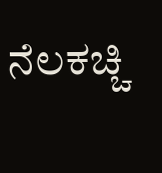ನೆಲಕಚ್ಚಿ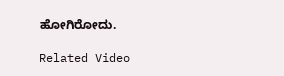ಹೋಗಿರೋದು.

Related Video